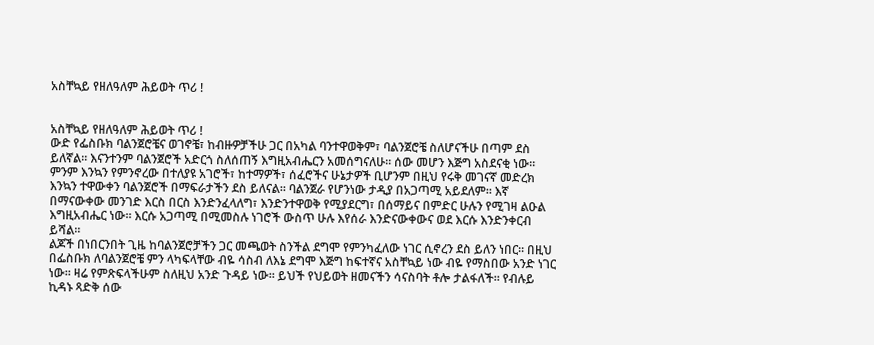አስቸኳይ የዘለዓለም ሕይወት ጥሪ !


አስቸኳይ የዘለዓለም ሕይወት ጥሪ !
ውድ የፌስቡክ ባልንጀሮቼና ወገኖቼ፣ ከብዙዎቻችሁ ጋር በአካል ባንተዋወቅም፣ ባልንጀሮቼ ስለሆናችሁ በጣም ደስ ይለኛል። እናንተንም ባልንጀሮች አድርጎ ስለሰጠኝ እግዚአብሔርን አመሰግናለሁ። ሰው መሆን እጅግ አስደናቂ ነው። ምንም እንኳን የምንኖረው በተለያዩ አገሮች፣ ከተማዎች፣ ሰፈሮችና ሁኔታዎች ቢሆንም በዚህ የሩቅ መገናኛ መድረክ እንኳን ተዋውቀን ባልንጀሮች በማፍራታችን ደስ ይለናል። ባልንጀራ የሆንነው ታዲያ በአጋጣሚ አይደለም። እኛ በማናውቀው መንገድ እርስ በርስ እንድንፈላለግ፣ እንድንተዋወቅ የሚያደርግ፣ በሰማይና በምድር ሁሉን የሚገዛ ልዑል እግዚአብሔር ነው። እርሱ አጋጣሚ በሚመስሉ ነገሮች ውስጥ ሁሉ እየሰራ እንድናውቀውና ወደ እርሱ እንድንቀርብ ይሻል።
ልጆች በነበርንበት ጊዜ ከባልንጀሮቻችን ጋር መጫወት ስንችል ደግሞ የምንካፈለው ነገር ሲኖረን ደስ ይለን ነበር። በዚህ በፌስቡክ ለባልንጀሮቼ ምን ላካፍላቸው ብዬ ሳስብ ለእኔ ደግሞ እጅግ ከፍተኛና አስቸኳይ ነው ብዬ የማስበው አንድ ነገር ነው። ዛሬ የምጽፍላችሁም ስለዚህ አንድ ጉዳይ ነው። ይህች የህይወት ዘመናችን ሳናስባት ቶሎ ታልፋለች። የብሉይ ኪዳኑ ጻድቅ ሰው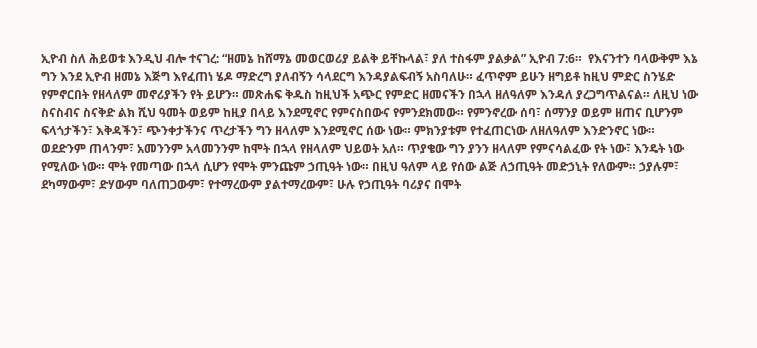ኢዮብ ስለ ሕይወቱ እንዲህ ብሎ ተናገረ: “ዘመኔ ከሸማኔ መወርወሪያ ይልቅ ይቸኩላል፣ ያለ ተስፋም ያልቃል” ኢዮብ 7:6።  የእናንተን ባላውቅም እኔ ግን እንደ ኢዮብ ዘመኔ እጅግ እየፈጠነ ሄዶ ማድረግ ያለብኝን ሳላደርግ እንዳያልፍብኝ አስባለሁ። ፈጥኖም ይሁን ዘግይቶ ከዚህ ምድር ስንሄድ የምኖርበት የዘላለም መኖሪያችን የት ይሆን። መጽሐፍ ቅዱስ ከዚህች አጭር የምድር ዘመናችን በኋላ ዘለዓለም እንዳለ ያረጋግጥልናል። ለዚህ ነው ስናስብና ስናቅድ ልክ ሺህ ዓመት ወይም ከዚያ በላይ እንደሚኖር የምናስበውና የምንደክመው። የምንኖረው ሰባ፣ ሰማንያ ወይም ዘጠና ቢሆንም ፍላጎታችን፣ እቅዳችን፣ ጭንቀታችንና ጥረታችን ግን ዘላለም እንደሚኖር ሰው ነው። ምክንያቱም የተፈጠርነው ለዘለዓለም እንድንኖር ነው። ወደድንም ጠላንም፣ አመንንም አላመንንም ከሞት በኋላ የዘላለም ህይወት አለ። ጥያቄው ግን ያንን ዘላለም የምናሳልፈው የት ነው፣ እንዴት ነው የሚለው ነው። ሞት የመጣው በኋላ ሲሆን የሞት ምንጩም ኃጢዓት ነው። በዚህ ዓለም ላይ የሰው ልጅ ለኃጢዓት መድኃኒት የለውም። ኃያሉም፣ ደካማውም፣ ድሃውም ባለጠጋውም፣ የተማረውም ያልተማረውም፣ ሁሉ የኃጢዓት ባሪያና በሞት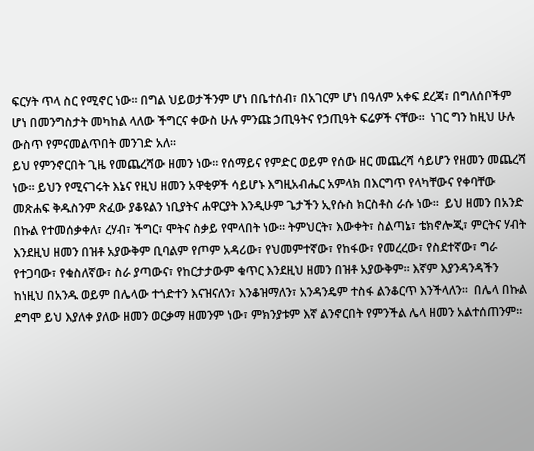ፍርሃት ጥላ ስር የሚኖር ነው። በግል ህይወታችንም ሆነ በቤተሰብ፣ በአገርም ሆነ በዓለም አቀፍ ደረጃ፣ በግለሰቦችም ሆነ በመንግስታት መካከል ላለው ችግርና ቀውስ ሁሉ ምንጩ ኃጢዓትና የኃጢዓት ፍሬዎች ናቸው።  ነገር ግን ከዚህ ሁሉ ውስጥ የምናመልጥበት መንገድ አለ።
ይህ የምንኖርበት ጊዜ የመጨረሻው ዘመን ነው። የሰማይና የምድር ወይም የሰው ዘር መጨረሻ ሳይሆን የዘመን መጨረሻ ነው። ይህን የሚናገሩት እኔና የዚህ ዘመን አዋቂዎች ሳይሆኑ እግዚአብሔር አምላክ በእርግጥ የላካቸውና የቀባቸው መጽሐፍ ቅዱስንም ጽፈው ያቆዩልን ነቢያትና ሐዋርያት እንዲሁም ጌታችን ኢየሱስ ክርስቶስ ራሱ ነው።  ይህ ዘመን በአንድ በኩል የተመሰቃቀለ፣ ረሃብ፣ ችግር፣ ሞትና ስቃይ የሞላበት ነው። ትምህርት፣ እውቀት፣ ስልጣኔ፣ ቴክኖሎጂ፣ ምርትና ሃብት እንደዚህ ዘመን በዝቶ አያውቅም ቢባልም የጦም አዳሪው፣ የህመምተኛው፣ የከፋው፣ የመረረው፣ የስደተኛው፣ ግራ የተጋባው፣ የቁስለኛው፣ ስራ ያጣውና፣ የከርታታውም ቁጥር እንደዚህ ዘመን በዝቶ አያውቅም። እኛም እያንዳንዳችን ከነዚህ በአንዱ ወይም በሌላው ተጎድተን እናዝናለን፣ እንቆዝማለን፣ አንዳንዴም ተስፋ ልንቆርጥ እንችላለን።  በሌላ በኩል ደግሞ ይህ እያለቀ ያለው ዘመን ወርቃማ ዘመንም ነው፣ ምክንያቱም እኛ ልንኖርበት የምንችል ሌላ ዘመን አልተሰጠንም።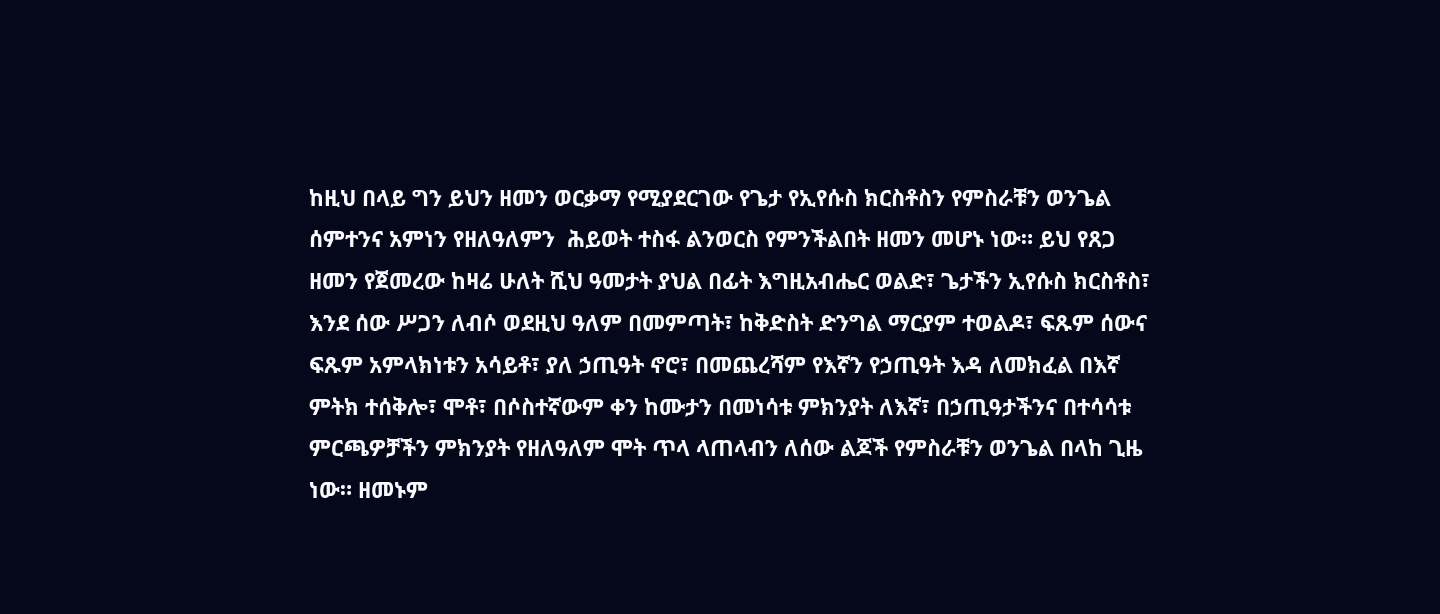ከዚህ በላይ ግን ይህን ዘመን ወርቃማ የሚያደርገው የጌታ የኢየሱስ ክርስቶስን የምስራቹን ወንጌል ሰምተንና አምነን የዘለዓለምን  ሕይወት ተስፋ ልንወርስ የምንችልበት ዘመን መሆኑ ነው። ይህ የጸጋ ዘመን የጀመረው ከዛሬ ሁለት ሺህ ዓመታት ያህል በፊት እግዚአብሔር ወልድ፣ ጌታችን ኢየሱስ ክርስቶስ፣ እንደ ሰው ሥጋን ለብሶ ወደዚህ ዓለም በመምጣት፣ ከቅድስት ድንግል ማርያም ተወልዶ፣ ፍጹም ሰውና ፍጹም አምላክነቱን አሳይቶ፣ ያለ ኃጢዓት ኖሮ፣ በመጨረሻም የእኛን የኃጢዓት እዳ ለመክፈል በእኛ ምትክ ተሰቅሎ፣ ሞቶ፣ በሶስተኛውም ቀን ከሙታን በመነሳቱ ምክንያት ለእኛ፣ በኃጢዓታችንና በተሳሳቱ ምርጫዎቻችን ምክንያት የዘለዓለም ሞት ጥላ ላጠላብን ለሰው ልጆች የምስራቹን ወንጌል በላከ ጊዜ ነው። ዘመኑም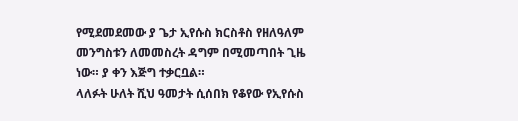የሚደመደመው ያ ጌታ ኢየሱስ ክርስቶስ የዘለዓለም መንግስቱን ለመመስረት ዳግም በሚመጣበት ጊዜ ነው። ያ ቀን እጅግ ተቃርቧል።
ላለፉት ሁለት ሺህ ዓመታት ሲሰበክ የቆየው የኢየሱስ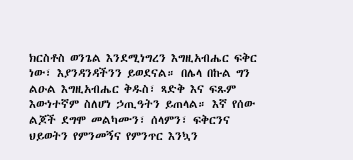ክርስቶስ ወንጌል እንደሚነግረን እግዚአብሔር ፍቅር ነው፣ እያንዳንዳችንን ይወደናል። በሌላ በኩል ግን ልዑል እግዚአብሔር ቅዱስ፣ ጻድቅ እና ፍጹም እውነተኛም ስለሆነ ኃጢዓትን ይጠላል። እኛ የሰው ልጆች ደግሞ መልካሙን፣ ሰላምን፣ ፍቅርንና ህይወትን የምንመኝና የምንጥር እንኳን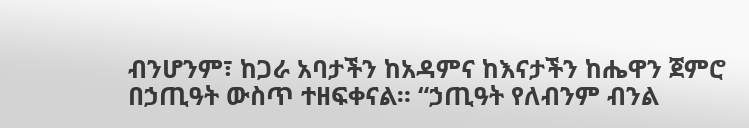ብንሆንም፣ ከጋራ አባታችን ከአዳምና ከእናታችን ከሔዋን ጀምሮ በኃጢዓት ውስጥ ተዘፍቀናል። “ኃጢዓት የለብንም ብንል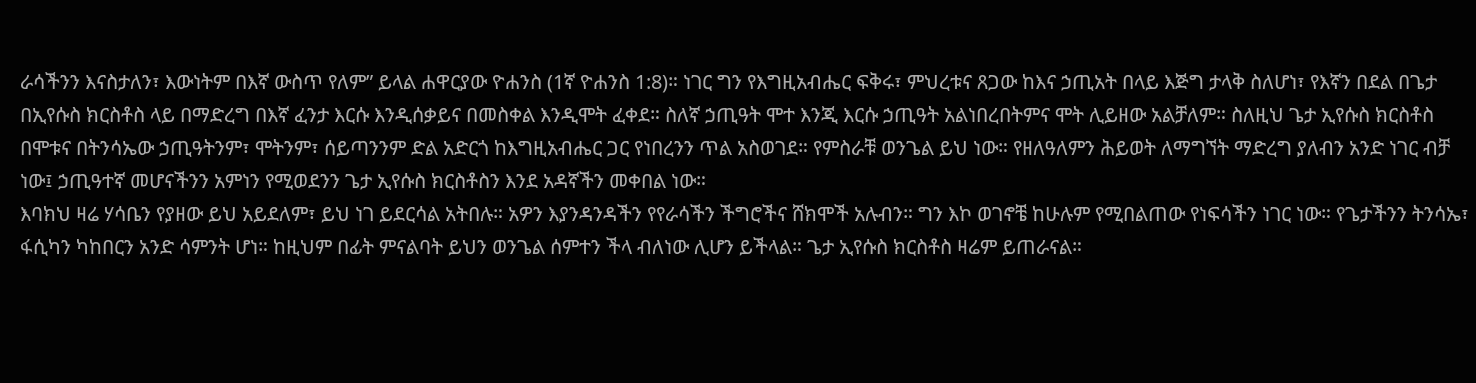ራሳችንን እናስታለን፣ እውነትም በእኛ ውስጥ የለም” ይላል ሐዋርያው ዮሐንስ (1ኛ ዮሐንስ 1:8)። ነገር ግን የእግዚአብሔር ፍቅሩ፣ ምህረቱና ጸጋው ከእና ኃጢአት በላይ እጅግ ታላቅ ስለሆነ፣ የእኛን በደል በጌታ በኢየሱስ ክርስቶስ ላይ በማድረግ በእኛ ፈንታ እርሱ እንዲሰቃይና በመስቀል እንዲሞት ፈቀደ። ስለኛ ኃጢዓት ሞተ እንጂ እርሱ ኃጢዓት አልነበረበትምና ሞት ሊይዘው አልቻለም። ስለዚህ ጌታ ኢየሱስ ክርስቶስ በሞቱና በትንሳኤው ኃጢዓትንም፣ ሞትንም፣ ሰይጣንንም ድል አድርጎ ከእግዚአብሔር ጋር የነበረንን ጥል አስወገደ። የምስራቹ ወንጌል ይህ ነው። የዘለዓለምን ሕይወት ለማግኘት ማድረግ ያለብን አንድ ነገር ብቻ ነው፤ ኃጢዓተኛ መሆናችንን አምነን የሚወደንን ጌታ ኢየሱስ ክርስቶስን እንደ አዳኛችን መቀበል ነው።
እባክህ ዛሬ ሃሳቤን የያዘው ይህ አይደለም፣ ይህ ነገ ይደርሳል አትበሉ። አዎን እያንዳንዳችን የየራሳችን ችግሮችና ሸክሞች አሉብን። ግን እኮ ወገኖቼ ከሁሉም የሚበልጠው የነፍሳችን ነገር ነው። የጌታችንን ትንሳኤ፣ ፋሲካን ካከበርን አንድ ሳምንት ሆነ። ከዚህም በፊት ምናልባት ይህን ወንጌል ሰምተን ችላ ብለነው ሊሆን ይችላል። ጌታ ኢየሱስ ክርስቶስ ዛሬም ይጠራናል።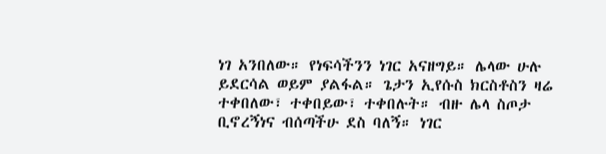ነገ አንበለው። የነፍሳችንን ነገር አናዘግይ። ሌላው ሁሉ ይደርሳል ወይም ያልፋል። ጌታን ኢየሱስ ክርስቶስን ዛሬ ተቀበለው፣ ተቀበይው፣ ተቀበሉት። ብዙ ሌላ ስጦታ ቢኖረኝነና ብሰጣችሁ ደስ ባለኝ። ነገር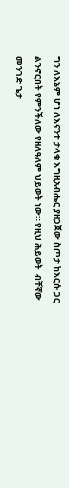ግን ለእኔም ሆነ ለእናንተ ታላቁ እግዚአብሔር ያዘጋጀው ስጦታ ከእርሱ ጋር ልንኖርበት የምንችለው የዘለዓለም ህይወት ነው። የዚህ ሕይወት  ብቸኛው መንገድ ጌታ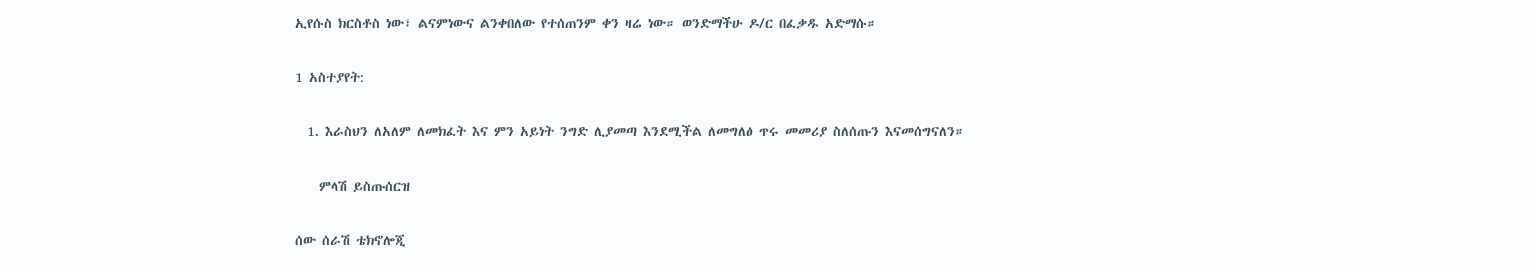ኢየሱስ ክርስቶስ ነው፣ ልናምነውና ልንቀበለው የተሰጠንም ቀን ዛሬ ነው። ወንድማችሁ ዶ/ር በፈቃዱ አድማሱ።

1 አስተያየት:

  1. እራስህን ለአለም ለመክፈት እና ምን አይነት ንግድ ሊያመጣ እንደሚችል ለመግለፅ ጥሩ መመሪያ ስለሰጡን እናመሰግናለን።

    ምላሽ ይስጡሰርዝ

ሰው ሰራሽ ቴክኖሎጂ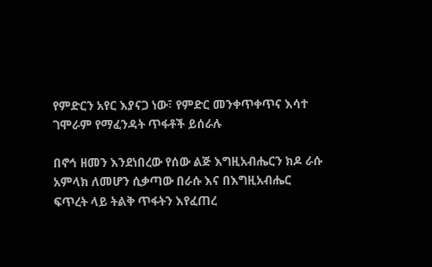የምድርን አየር እያናጋ ነው፣ የምድር መንቀጥቀጥና እሳተ ገሞራም የማፈንዳት ጥፋቶች ይሰራሉ

በኖኅ ዘመን እንደነበረው የሰው ልጅ እግዚአብሔርን ክዶ ራሱ አምላክ ለመሆን ሲቃጣው በራሱ እና በእግዚአብሔር ፍጥረት ላይ ትልቅ ጥፋትን እየፈጠረ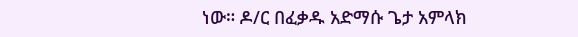ነው። ዶ/ር በፈቃዱ አድማሱ ጌታ አምላክ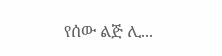የሰው ልጅ ሊ...